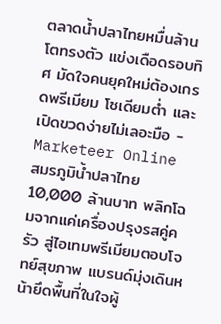ตลาดน้ำปลาไทยหมื่นล้านโตทรงตัว แข่งเดือดรอบทิศ มัดใจคนยุคใหม่ต้องเกรดพรีเมียม โซเดียมต่ำ และเปิดขวดง่ายไม่เลอะมือ - Marketeer Online
สมรภูมิน้ำปลาไทย 10,000 ล้านบาท พลิกโฉมจากแค่เครื่องปรุงรสคู่ครัว สู่ไอเทมพรีเมียมตอบโจทย์สุขภาพ แบรนด์มุ่งเดินหน้ายึดพื้นที่ในใจผู้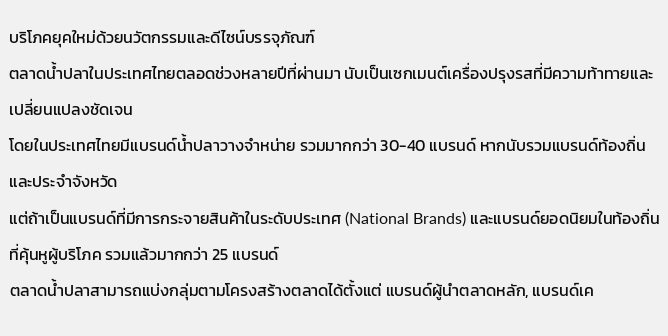บริโภคยุคใหม่ด้วยนวัตกรรมและดีไซน์บรรจุภัณฑ์
ตลาดน้ำปลาในประเทศไทยตลอดช่วงหลายปีที่ผ่านมา นับเป็นเซกเมนต์เครื่องปรุงรสที่มีความท้าทายและเปลี่ยนแปลงชัดเจน
โดยในประเทศไทยมีแบรนด์น้ำปลาวางจำหน่าย รวมมากกว่า 30-40 แบรนด์ หากนับรวมแบรนด์ท้องถิ่นและประจำจังหวัด
แต่ถ้าเป็นแบรนด์ที่มีการกระจายสินค้าในระดับประเทศ (National Brands) และแบรนด์ยอดนิยมในท้องถิ่นที่คุ้นหูผู้บริโภค รวมแล้วมากกว่า 25 แบรนด์
ตลาดน้ำปลาสามารถแบ่งกลุ่มตามโครงสร้างตลาดได้ตั้งแต่ แบรนด์ผู้นำตลาดหลัก, แบรนด์เค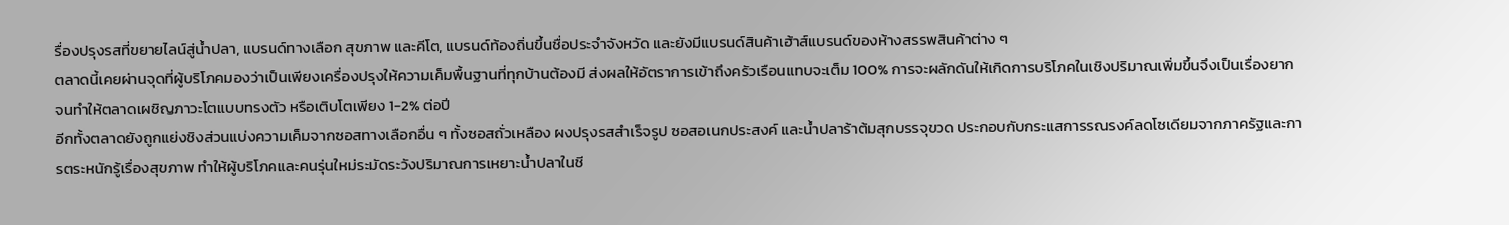รื่องปรุงรสที่ขยายไลน์สู่น้ำปลา, แบรนด์ทางเลือก สุขภาพ และคีโต, แบรนด์ท้องถิ่นขึ้นชื่อประจำจังหวัด และยังมีแบรนด์สินค้าเฮ้าส์แบรนด์ของห้างสรรพสินค้าต่าง ๆ
ตลาดนี้เคยผ่านจุดที่ผู้บริโภคมองว่าเป็นเพียงเครื่องปรุงให้ความเค็มพื้นฐานที่ทุกบ้านต้องมี ส่งผลให้อัตราการเข้าถึงครัวเรือนแทบจะเต็ม 100% การจะผลักดันให้เกิดการบริโภคในเชิงปริมาณเพิ่มขึ้นจึงเป็นเรื่องยาก จนทำให้ตลาดเผชิญภาวะโตแบบทรงตัว หรือเติบโตเพียง 1-2% ต่อปี
อีกทั้งตลาดยังถูกแย่งชิงส่วนแบ่งความเค็มจากซอสทางเลือกอื่น ๆ ทั้งซอสถั่วเหลือง ผงปรุงรสสำเร็จรูป ซอสอเนกประสงค์ และน้ำปลาร้าต้มสุกบรรจุขวด ประกอบกับกระแสการรณรงค์ลดโซเดียมจากภาครัฐและการตระหนักรู้เรื่องสุขภาพ ทำให้ผู้บริโภคและคนรุ่นใหม่ระมัดระวังปริมาณการเหยาะน้ำปลาในชี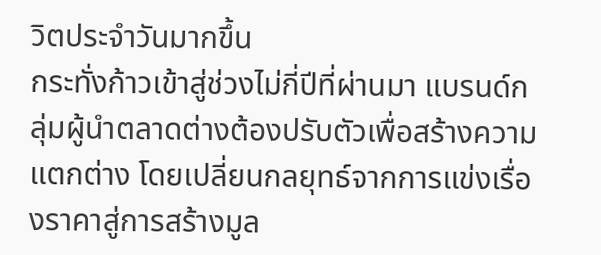วิตประจำวันมากขึ้น
กระทั่งก้าวเข้าสู่ช่วงไม่กี่ปีที่ผ่านมา แบรนด์กลุ่มผู้นำตลาดต่างต้องปรับตัวเพื่อสร้างความแตกต่าง โดยเปลี่ยนกลยุทธ์จากการแข่งเรื่องราคาสู่การสร้างมูล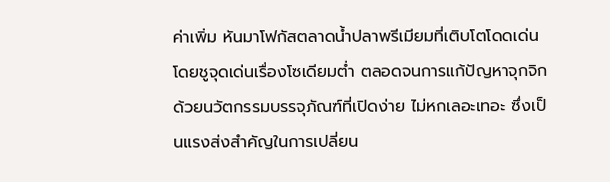ค่าเพิ่ม หันมาโฟกัสตลาดน้ำปลาพรีเมียมที่เติบโตโดดเด่น
โดยชูจุดเด่นเรื่องโซเดียมต่ำ ตลอดจนการแก้ปัญหาจุกจิกด้วยนวัตกรรมบรรจุภัณฑ์ที่เปิดง่าย ไม่หกเลอะเทอะ ซึ่งเป็นแรงส่งสำคัญในการเปลี่ยน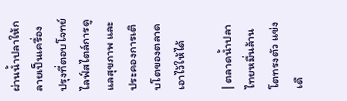ผ่านน้ำปลาให้กลายเป็นเครื่องปรุงที่ตอบโจทย์ไลฟ์สไตล์การดูแลสุขภาพ และประคองการเติบโตของตลาดเอาไว้ให้ได้

| ตลาดน้ำปลาไทยหมื่นล้านโตทรงตัว แข่งเดื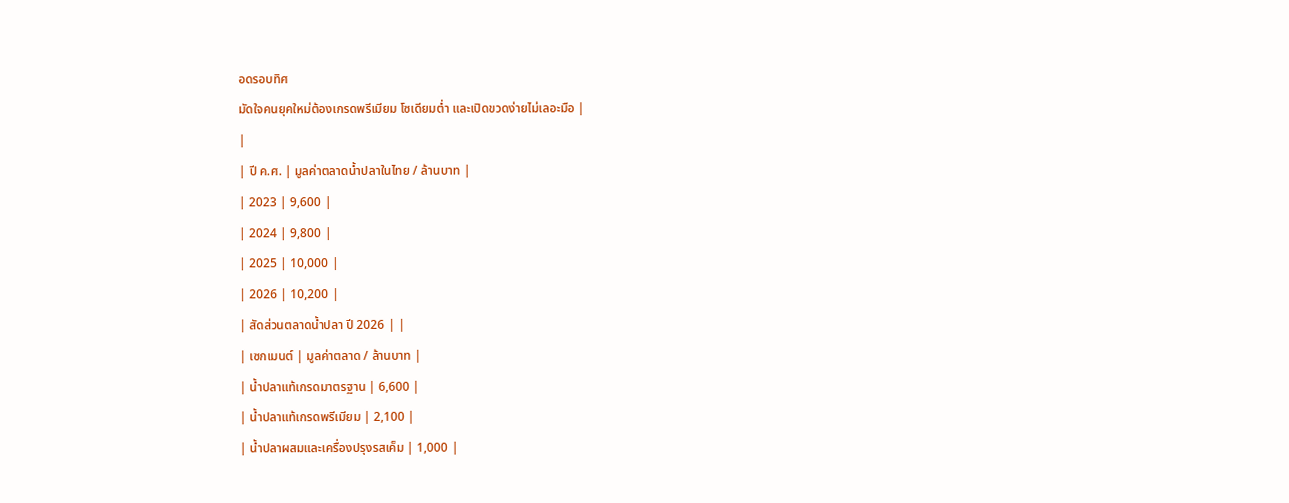อดรอบทิศ
มัดใจคนยุคใหม่ต้องเกรดพรีเมียม โซเดียมต่ำ และเปิดขวดง่ายไม่เลอะมือ |
|
| ปี ค.ศ. | มูลค่าตลาดน้ำปลาในไทย / ล้านบาท |
| 2023 | 9,600 |
| 2024 | 9,800 |
| 2025 | 10,000 |
| 2026 | 10,200 |
| สัดส่วนตลาดน้ำปลา ปี 2026 | |
| เซกเมนต์ | มูลค่าตลาด / ล้านบาท |
| น้ำปลาแท้เกรดมาตรฐาน | 6,600 |
| น้ำปลาแท้เกรดพรีเมียม | 2,100 |
| น้ำปลาผสมและเครื่องปรุงรสเค็ม | 1,000 |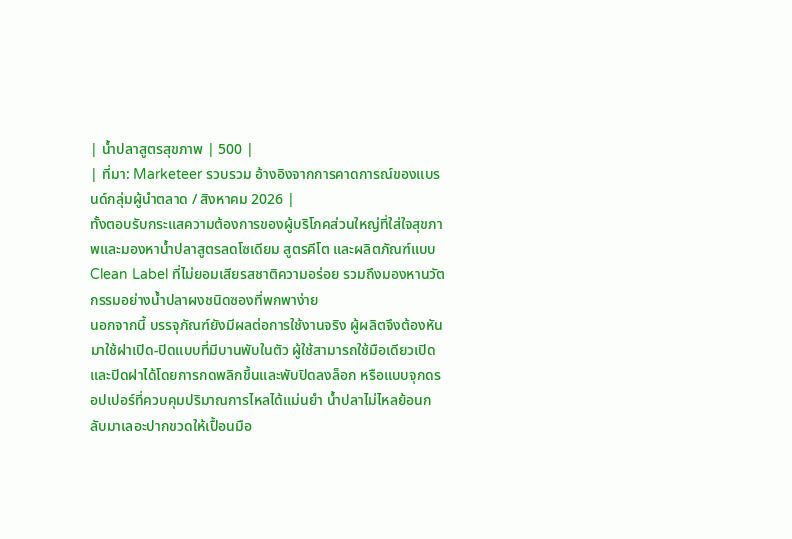| น้ำปลาสูตรสุขภาพ | 500 |
| ที่มา: Marketeer รวบรวม อ้างอิงจากการคาดการณ์ของแบรนด์กลุ่มผู้นำตลาด / สิงหาคม 2026 |
ทั้งตอบรับกระแสความต้องการของผู้บริโภคส่วนใหญ่ที่ใส่ใจสุขภาพและมองหาน้ำปลาสูตรลดโซเดียม สูตรคีโต และผลิตภัณฑ์แบบ Clean Label ที่ไม่ยอมเสียรสชาติความอร่อย รวมถึงมองหานวัตกรรมอย่างน้ำปลาผงชนิดซองที่พกพาง่าย
นอกจากนี้ บรรจุภัณฑ์ยังมีผลต่อการใช้งานจริง ผู้ผลิตจึงต้องหันมาใช้ฝาเปิด-ปิดแบบที่มีบานพับในตัว ผู้ใช้สามารถใช้มือเดียวเปิดและปิดฝาได้โดยการกดพลิกขึ้นและพับปิดลงล็อก หรือแบบจุกดรอปเปอร์ที่ควบคุมปริมาณการไหลได้แม่นยำ น้ำปลาไม่ไหลย้อนกลับมาเลอะปากขวดให้เปื้อนมือ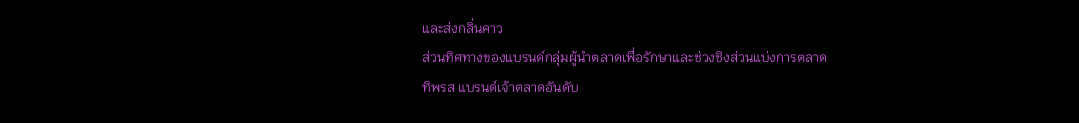และส่งกลิ่นคาว
ส่วนทิศทางของแบรนด์กลุ่มผู้นำตลาดเพื่อรักษาและช่วงชิงส่วนแบ่งการตลาด
ทิพรส แบรนด์เจ้าตลาดอันดับ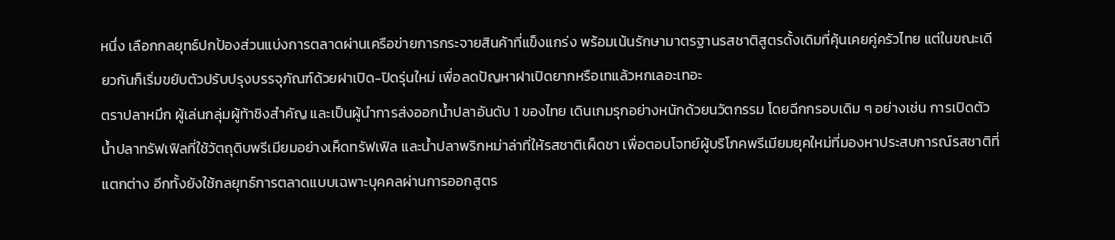หนึ่ง เลือกกลยุทธ์ปกป้องส่วนแบ่งการตลาดผ่านเครือข่ายการกระจายสินค้าที่แข็งแกร่ง พร้อมเน้นรักษามาตรฐานรสชาติสูตรดั้งเดิมที่คุ้นเคยคู่ครัวไทย แต่ในขณะเดียวกันก็เริ่มขยับตัวปรับปรุงบรรจุภัณฑ์ด้วยฝาเปิด-ปิดรุ่นใหม่ เพื่อลดปัญหาฝาเปิดยากหรือเทแล้วหกเลอะเทอะ
ตราปลาหมึก ผู้เล่นกลุ่มผู้ท้าชิงสำคัญ และเป็นผู้นำการส่งออกน้ำปลาอันดับ 1 ของไทย เดินเกมรุกอย่างหนักด้วยนวัตกรรม โดยฉีกกรอบเดิม ๆ อย่างเช่น การเปิดตัวน้ำปลาทรัฟเฟิลที่ใช้วัตถุดิบพรีเมียมอย่างเห็ดทรัฟเฟิล และน้ำปลาพริกหม่าล่าที่ให้รสชาติเผ็ดชา เพื่อตอบโจทย์ผู้บริโภคพรีเมียมยุคใหม่ที่มองหาประสบการณ์รสชาติที่แตกต่าง อีกทั้งยังใช้กลยุทธ์การตลาดแบบเฉพาะบุคคลผ่านการออกสูตร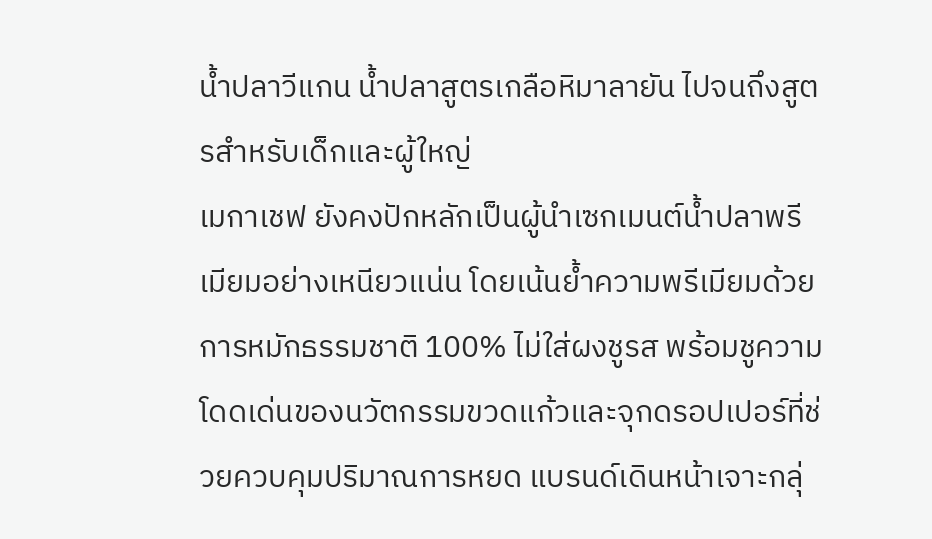น้ำปลาวีแกน น้ำปลาสูตรเกลือหิมาลายัน ไปจนถึงสูตรสำหรับเด็กและผู้ใหญ่
เมกาเชฟ ยังคงปักหลักเป็นผู้นำเซกเมนต์น้ำปลาพรีเมียมอย่างเหนียวแน่น โดยเน้นย้ำความพรีเมียมด้วยการหมักธรรมชาติ 100% ไม่ใส่ผงชูรส พร้อมชูความโดดเด่นของนวัตกรรมขวดแก้วและจุกดรอปเปอร์ที่ช่วยควบคุมปริมาณการหยด แบรนด์เดินหน้าเจาะกลุ่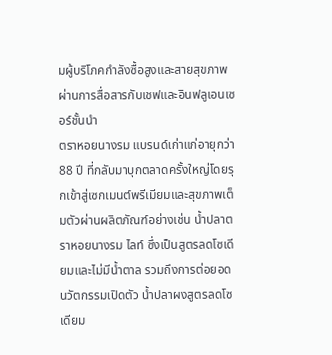มผู้บริโภคกำลังซื้อสูงและสายสุขภาพผ่านการสื่อสารกับเชฟและอินฟลูเอนเซอร์ชั้นนำ
ตราหอยนางรม แบรนด์เก่าแก่อายุกว่า 88 ปี ที่กลับมาบุกตลาดครั้งใหญ่โดยรุกเข้าสู่เซกเมนต์พรีเมียมและสุขภาพเต็มตัวผ่านผลิตภัณฑ์อย่างเช่น น้ำปลาตราหอยนางรม ไลท์ ซึ่งเป็นสูตรลดโซเดียมและไม่มีน้ำตาล รวมถึงการต่อยอดนวัตกรรมเปิดตัว น้ำปลาผงสูตรลดโซเดียม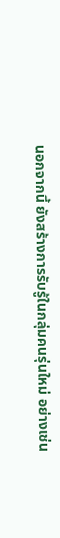นอกจากนี้ ยังสร้างการรับรู้ในกลุ่มคนรุ่นใหม่ อย่างเช่น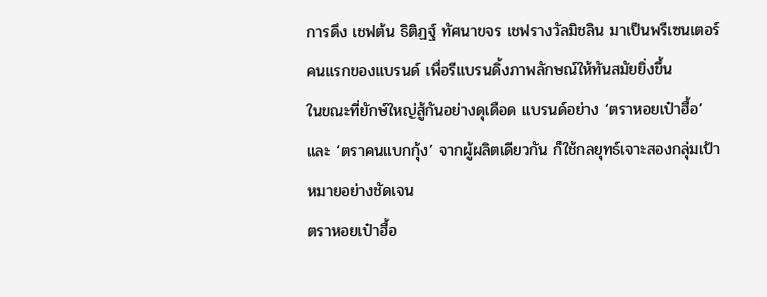การดึง เชฟต้น ธิติฏฐ์ ทัศนาขจร เชฟรางวัลมิชลิน มาเป็นพรีเซนเตอร์คนแรกของแบรนด์ เพื่อรีแบรนดิ้งภาพลักษณ์ให้ทันสมัยยิ่งขึ้น
ในขณะที่ยักษ์ใหญ่สู้กันอย่างดุเดือด แบรนด์อย่าง ‘ตราหอยเป๋าฮื้อ’ และ ‘ตราคนแบกกุ้ง’ จากผู้ผลิตเดียวกัน ก็ใช้กลยุทธ์เจาะสองกลุ่มเป้าหมายอย่างชัดเจน
ตราหอยเป๋าฮื้อ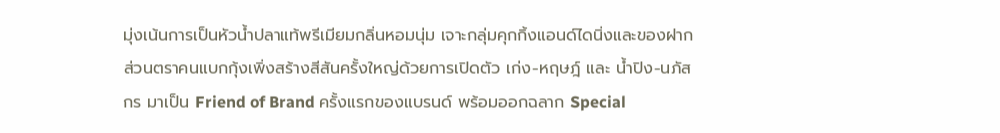มุ่งเน้นการเป็นหัวน้ำปลาแท้พรีเมียมกลิ่นหอมนุ่ม เจาะกลุ่มคุกกิ้งแอนด์ไดนิ่งและของฝาก ส่วนตราคนแบกกุ้งเพิ่งสร้างสีสันครั้งใหญ่ด้วยการเปิดตัว เก่ง-หฤษฎ์ และ น้ำปิง-นภัสกร มาเป็น Friend of Brand ครั้งแรกของแบรนด์ พร้อมออกฉลาก Special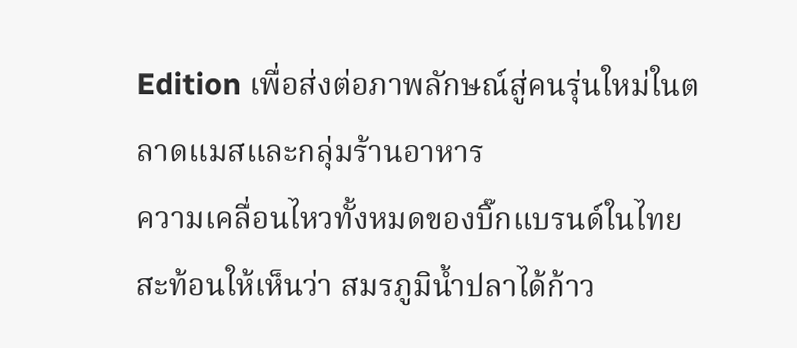Edition เพื่อส่งต่อภาพลักษณ์สู่คนรุ่นใหม่ในตลาดแมสและกลุ่มร้านอาหาร
ความเคลื่อนไหวทั้งหมดของบิ๊กแบรนด์ในไทย สะท้อนให้เห็นว่า สมรภูมิน้ำปลาได้ก้าว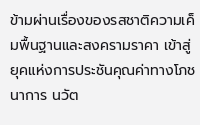ข้ามผ่านเรื่องของรสชาติความเค็มพื้นฐานและสงครามราคา เข้าสู่ยุคแห่งการประชันคุณค่าทางโภชนาการ นวัต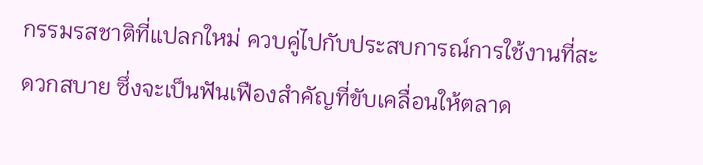กรรมรสชาติที่แปลกใหม่ ควบคู่ไปกับประสบการณ์การใช้งานที่สะดวกสบาย ซึ่งจะเป็นฟันเฟืองสำคัญที่ขับเคลื่อนให้ตลาด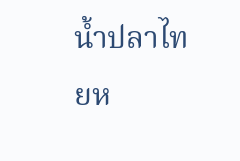น้ำปลาไทยห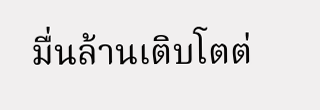มื่นล้านเติบโตต่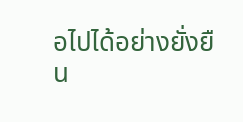อไปได้อย่างยั่งยืน